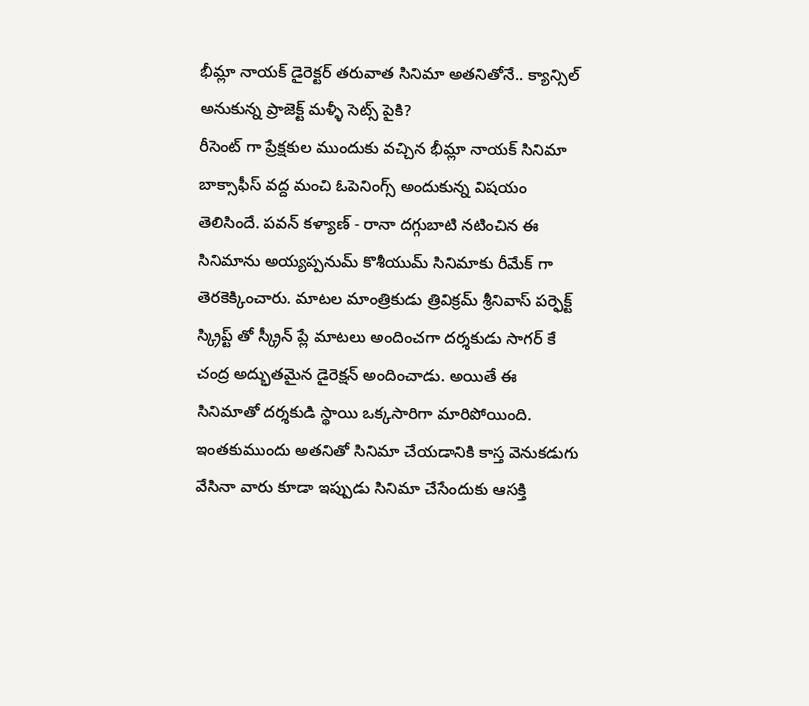భీమ్లా నాయక్ డైరెక్టర్ తరువాత సినిమా అతనితోనే.. క్యాన్సిల్ అనుకున్న ప్రాజెక్ట్ మళ్ళీ సెట్స్ పైకి?
రీసెంట్ గా ప్రేక్షకుల ముందుకు వచ్చిన భీమ్లా నాయక్ సినిమా బాక్సాఫీస్ వద్ద మంచి ఓపెనింగ్స్ అందుకున్న విషయం తెలిసిందే. పవన్ కళ్యాణ్ - రానా దగ్గుబాటి నటించిన ఈ సినిమాను అయ్యప్పనుమ్ కొశీయుమ్ సినిమాకు రీమేక్ గా తెరకెక్కించారు. మాటల మాంత్రికుడు త్రివిక్రమ్ శ్రీనివాస్ పర్ఫెక్ట్ స్క్రిప్ట్ తో స్క్రీన్ ప్లే మాటలు అందించగా దర్శకుడు సాగర్ కే చంద్ర అద్భుతమైన డైరెక్షన్ అందించాడు. అయితే ఈ సినిమాతో దర్శకుడి స్థాయి ఒక్కసారిగా మారిపోయింది. ఇంతకుముందు అతనితో సినిమా చేయడానికి కాస్త వెనుకడుగు వేసినా వారు కూడా ఇప్పుడు సినిమా చేసేందుకు ఆసక్తి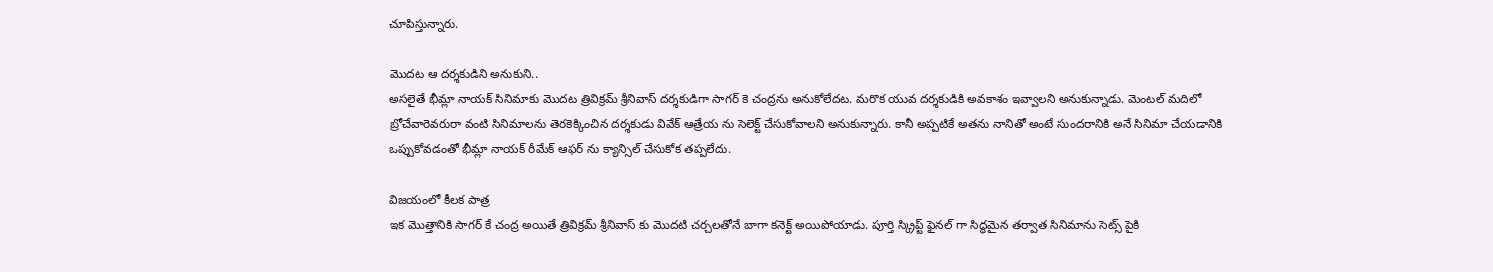చూపిస్తున్నారు.

మొదట ఆ దర్శకుడిని అనుకుని..
అసలైతే భీమ్లా నాయక్ సినిమాకు మొదట త్రివిక్రమ్ శ్రీనివాస్ దర్శకుడిగా సాగర్ కె చంద్రను అనుకోలేదట. మరొక యువ దర్శకుడికి అవకాశం ఇవ్వాలని అనుకున్నాడు. మెంటల్ మదిలో బ్రోచేవారెవరురా వంటి సినిమాలను తెరకెక్కించిన దర్శకుడు వివేక్ ఆత్రేయ ను సెలెక్ట్ చేసుకోవాలని అనుకున్నారు. కానీ అప్పటికే అతను నానితో అంటే సుందరానికి అనే సినిమా చేయడానికి ఒప్పుకోవడంతో భీమ్లా నాయక్ రీమేక్ ఆఫర్ ను క్యాన్సిల్ చేసుకోక తప్పలేదు.

విజయంలో కీలక పాత్ర
ఇక మొత్తానికి సాగర్ కే చంద్ర అయితే త్రివిక్రమ్ శ్రీనివాస్ కు మొదటి చర్చలతోనే బాగా కనెక్ట్ అయిపోయాడు. పూర్తి స్క్రిప్ట్ ఫైనల్ గా సిద్ధమైన తర్వాత సినిమాను సెట్స్ పైకి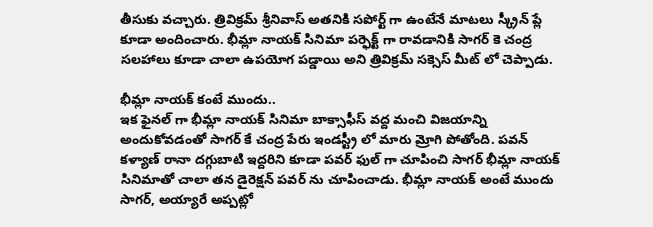తీసుకు వచ్చారు. త్రివిక్రమ్ శ్రీనివాస్ అతనికి సపోర్ట్ గా ఉంటేనే మాటలు స్క్రీన్ ప్లే కూడా అందించారు. భీమ్లా నాయక్ సినిమా పర్ఫెక్ట్ గా రావడానికి సాగర్ కె చంద్ర సలహాలు కూడా చాలా ఉపయోగ పడ్డాయి అని త్రివిక్రమ్ సక్సెస్ మీట్ లో చెప్పాడు.

భీమ్లా నాయక్ కంటే ముందు..
ఇక ఫైనల్ గా భీమ్లా నాయక్ సినిమా బాక్సాఫీస్ వద్ద మంచి విజయాన్ని అందుకోవడంతో సాగర్ కే చంద్ర పేరు ఇండస్ట్రీ లో మారు మ్రోగి పోతోంది. పవన్ కళ్యాణ్ రానా దగ్గుబాటి ఇద్దరిని కూడా పవర్ ఫుల్ గా చూపించి సాగర్ భీమ్లా నాయక్ సినిమాతో చాలా తన డైరెక్షన్ పవర్ ను చూపించాడు. భీమ్లా నాయక్ అంటే ముందు సాగర్, అయ్యారే అప్పట్లో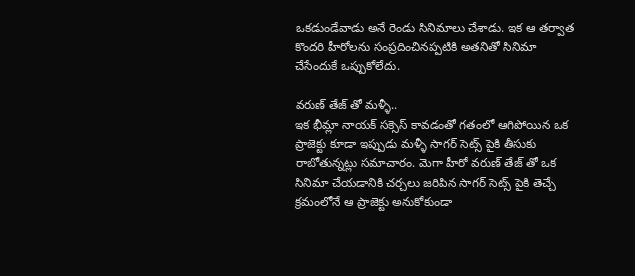ఒకడుండేవాడు అనే రెండు సినిమాలు చేశాడు. ఇక ఆ తర్వాత కొందరి హీరోలను సంప్రదించినప్పటికి అతనితో సినిమా చేసేందుకే ఒప్పుకోలేదు.

వరుణ్ తేజ్ తో మళ్ళీ..
ఇక భీమ్లా నాయక్ సక్సెస్ కావడంతో గతంలో ఆగిపోయిన ఒక ప్రాజెక్టు కూడా ఇప్పుడు మళ్ళీ సాగర్ సెట్స్ పైకి తీసుకు రాబోతున్నట్లు సమాచారం. మెగా హీరో వరుణ్ తేజ్ తో ఒక సినిమా చేయడానికి చర్చలు జరిపిన సాగర్ సెట్స్ పైకి తెచ్చే క్రమంలోనే ఆ ప్రాజెక్టు అనుకోకుండా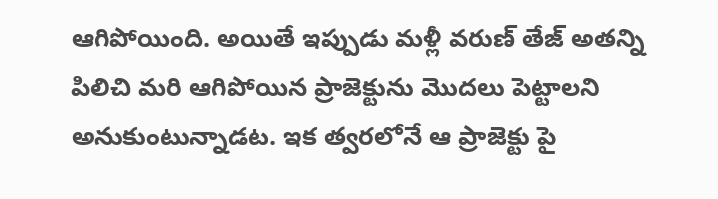ఆగిపోయింది. అయితే ఇప్పుడు మళ్లీ వరుణ్ తేజ్ అతన్ని పిలిచి మరి ఆగిపోయిన ప్రాజెక్టును మొదలు పెట్టాలని అనుకుంటున్నాడట. ఇక త్వరలోనే ఆ ప్రాజెక్టు పై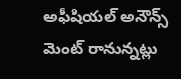అఫీషియల్ అనౌన్స్ మెంట్ రానున్నట్లు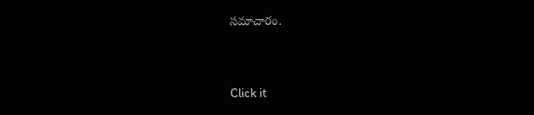సమాచారం.


Click it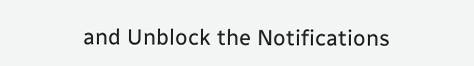and Unblock the Notifications